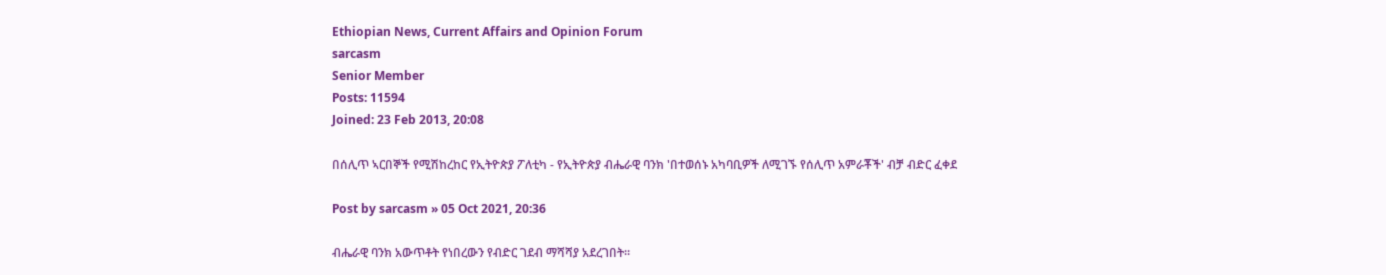Ethiopian News, Current Affairs and Opinion Forum
sarcasm
Senior Member
Posts: 11594
Joined: 23 Feb 2013, 20:08

በሰሊጥ ኣርበኞች የሚሽከረከር የኢትዮጵያ ፖለቲካ - የኢትዮጵያ ብሔራዊ ባንክ 'በተወሰኑ አካባቢዎች ለሚገኙ የሰሊጥ አምራቾች' ብቻ ብድር ፈቀደ

Post by sarcasm » 05 Oct 2021, 20:36

ብሔራዊ ባንክ አውጥቶት የነበረውን የብድር ገደብ ማሻሻያ አደረገበት።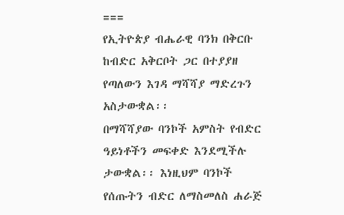===
የኢትዮጵያ ብሔራዊ ባንክ በቅርቡ ከብድር አቅርቦት ጋር በተያያዘ የጣለውን እገዳ ማሻሻያ ማድረጉን አስታውቋል፡፡
በማሻሻያው ባንኮች አምስት የብድር ዓይነቶችን መፍቀድ እንደሚችሉ ታውቋል፡፡ እነዚህም ባንኮች የሰጡትን ብድር ለማስመለስ ሐራጅ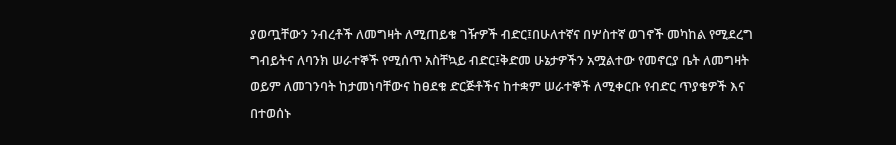ያወጧቸውን ንብረቶች ለመግዛት ለሚጠይቁ ገዥዎች ብድር፤በሁለተኛና በሦስተኛ ወገኖች መካከል የሚደረግ ግብይትና ለባንክ ሠራተኞች የሚሰጥ አስቸኳይ ብድር፤ቅድመ ሁኔታዎችን አሟልተው የመኖርያ ቤት ለመግዛት ወይም ለመገንባት ከታመነባቸውና ከፀደቁ ድርጅቶችና ከተቋም ሠራተኞች ለሚቀርቡ የብድር ጥያቄዎች እና በተወሰኑ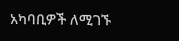አካባቢዎች ለሚገኙ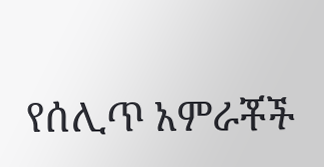የሰሊጥ አምራቾች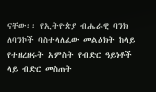ናቸው፡፡ የኢትዮጵያ ብሔራዊ ባንክ ለባንኮች ባስተላለፈው መልዕክት ከላይ የተዘረዘሩት አምስት የብድር ዓይነቶች ላይ ብድር መስጠት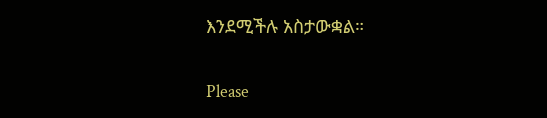እንደሚችሉ አስታውቋል።


Please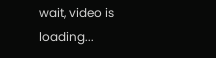wait, video is loading...